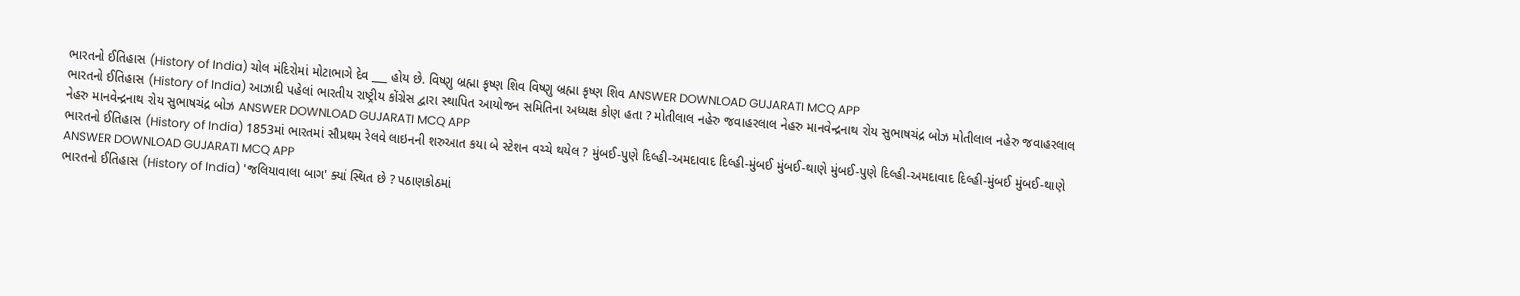ભારતનો ઈતિહાસ (History of India) ચોલ મંદિરોમાં મોટાભાગે દેવ ___ હોય છે. વિષ્ણુ બ્રહ્મા કૃષ્ણ શિવ વિષ્ણુ બ્રહ્મા કૃષ્ણ શિવ ANSWER DOWNLOAD GUJARATI MCQ APP
ભારતનો ઈતિહાસ (History of India) આઝાદી પહેલાં ભારતીય રાષ્ટ્રીય કોંગ્રેસ દ્વારા સ્થાપિત આયોજન સમિતિના અધ્યક્ષ કોણ હતા ? મોતીલાલ નહેરુ જવાહરલાલ નેહરુ માનવેન્દ્રનાથ રોય સુભાષચંદ્ર બોઝ મોતીલાલ નહેરુ જવાહરલાલ નેહરુ માનવેન્દ્રનાથ રોય સુભાષચંદ્ર બોઝ ANSWER DOWNLOAD GUJARATI MCQ APP
ભારતનો ઈતિહાસ (History of India) 1853માં ભારતમાં સૌપ્રથમ રેલવે લાઇનની શરુઆત કયા બે સ્ટેશન વચ્ચે થયેલ ? મુંબઈ-પુણે દિલ્હી-અમદાવાદ દિલ્હી-મુંબઈ મુંબઈ-થાણે મુંબઈ-પુણે દિલ્હી-અમદાવાદ દિલ્હી-મુંબઈ મુંબઈ-થાણે ANSWER DOWNLOAD GUJARATI MCQ APP
ભારતનો ઈતિહાસ (History of India) 'જલિયાવાલા બાગ' ક્યાં સ્થિત છે ? પઠાણકોઠમાં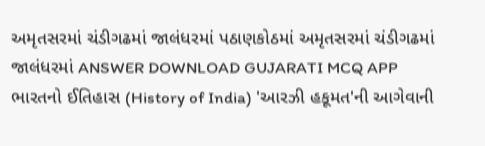અમૃતસરમાં ચંડીગઢમાં જાલંધરમાં પઠાણકોઠમાં અમૃતસરમાં ચંડીગઢમાં જાલંધરમાં ANSWER DOWNLOAD GUJARATI MCQ APP
ભારતનો ઈતિહાસ (History of India) 'આરઝી હકૂમત'ની આગેવાની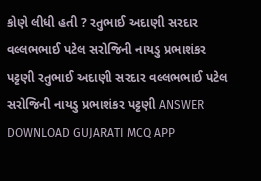કોણે લીધી હતી ? રતુભાઈ અદાણી સરદાર વલ્લભભાઈ પટેલ સરોજિની નાયડુ પ્રભાશંકર પટ્ટણી રતુભાઈ અદાણી સરદાર વલ્લભભાઈ પટેલ સરોજિની નાયડુ પ્રભાશંકર પટ્ટણી ANSWER DOWNLOAD GUJARATI MCQ APP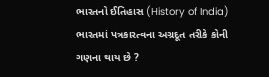ભારતનો ઈતિહાસ (History of India) ભારતમાં પત્રકારત્વના અગ્રદૂત તરીકે કોની ગણના થાય છે ?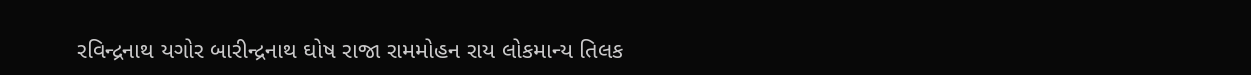રવિન્દ્રનાથ યગોર બારીન્દ્રનાથ ઘોષ રાજા રામમોહન રાય લોકમાન્ય તિલક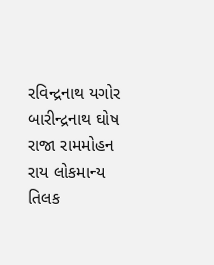રવિન્દ્રનાથ યગોર બારીન્દ્રનાથ ઘોષ રાજા રામમોહન રાય લોકમાન્ય તિલક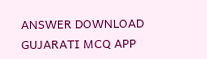ANSWER DOWNLOAD GUJARATI MCQ APP